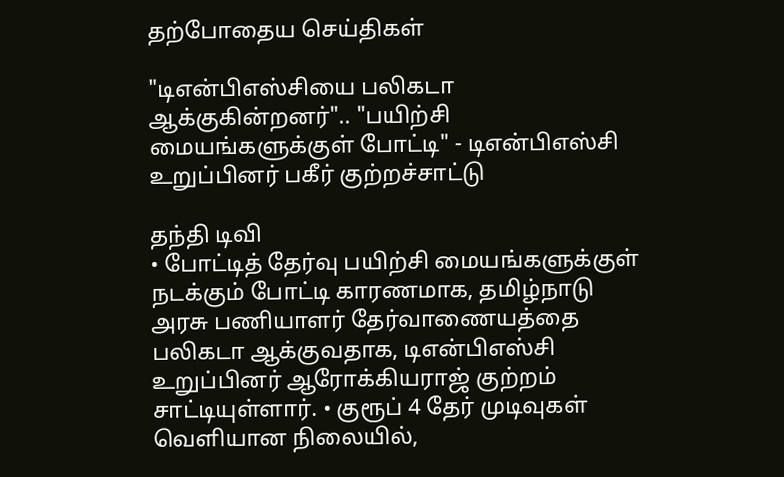தற்போதைய செய்திகள்

"டிஎன்பிஎஸ்சியை பலிகடா ஆக்குகின்றனர்".. "பயிற்சி மையங்களுக்குள் போட்டி" - டிஎன்பிஎஸ்சி உறுப்பினர் பகீர் குற்றச்சாட்டு

தந்தி டிவி
• போட்டித் தேர்வு பயிற்சி மையங்களுக்குள் நடக்கும் போட்டி காரணமாக, தமிழ்நாடு அரசு பணியாளர் தேர்வாணையத்தை பலிகடா ஆக்குவதாக, டிஎன்பிஎஸ்சி உறுப்பினர் ஆரோக்கியராஜ் குற்றம் சாட்டியுள்ளார். • குரூப் 4 தேர் முடிவுகள் வெளியான நிலையில்,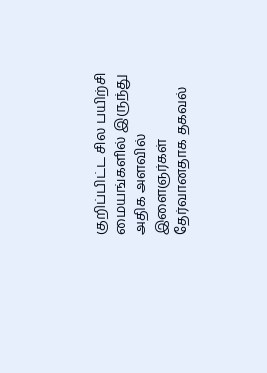குறிப்பிட்ட சில பயிற்சி மையங்களில் இருந்து அதிக அளவில் இளைஞர்கள் தேர்வானதாக தகவல்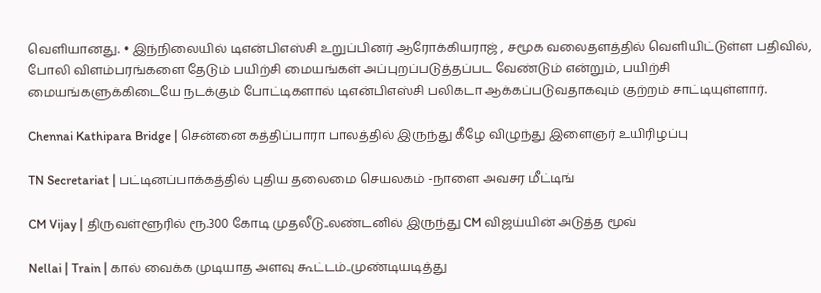வெளியானது. • இந்நிலையில் டிஎன்பிஎஸ்சி உறுப்பினர் ஆரோக்கியராஜ் , சமூக வலைதளத்தில் வெளியிட்டுள்ள பதிவில், போலி விளம்பரங்களை தேடும் பயிற்சி மையங்கள் அப்புறப்படுத்தப்பட வேண்டும் என்றும், பயிற்சி மையங்களுக்கிடையே நடக்கும் போட்டிகளால் டிஎன்பிஎஸ்சி பலிகடா ஆக்கப்படுவதாகவும் குற்றம் சாட்டியுள்ளார்.

Chennai Kathipara Bridge | சென்னை கத்திப்பாரா பாலத்தில் இருந்து கீழே விழுந்து இளைஞர் உயிரிழப்பு

TN Secretariat | பட்டினப்பாக்கத்தில் புதிய தலைமை செயலகம் -நாளை அவசர மீட்டிங்

CM Vijay | திருவள்ளூரில் ரூ.300 கோடி முதலீடு..லண்டனில் இருந்து CM விஜய்யின் அடுத்த மூவ்

Nellai | Train | கால் வைக்க முடியாத அளவு கூட்டம்..முண்டியடித்து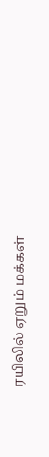ரயிலில் ஏறும் மக்கள்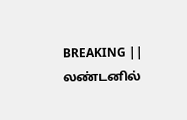BREAKING || லண்டனில்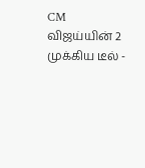CM விஜய்யின் 2 முக்கிய டீல் -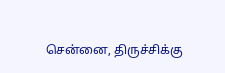சென்னை, திருச்சிக்கு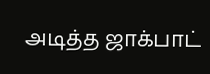அடித்த ஜாக்பாட்